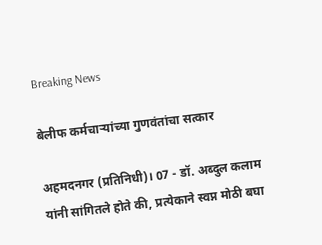Breaking News

बेलीफ कर्मचार्‍यांच्या गुणवंतांचा सत्कार

अहमदनगर (प्रतिनिधी)। 07 - डॉ. अब्दुल कलाम यांनी सांगितले होते की, प्रत्येकाने स्वप्न मोठी बघा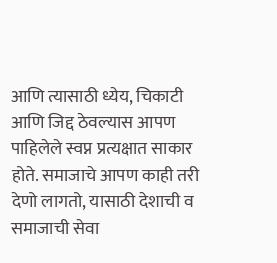आणि त्यासाठी ध्येय, चिकाटी आणि जिद्द ठेवल्यास आपण पाहिलेले स्वप्न प्रत्यक्षात साकार होते. समाजाचे आपण काही तरी देणो लागतो, यासाठी देशाची व समाजाची सेवा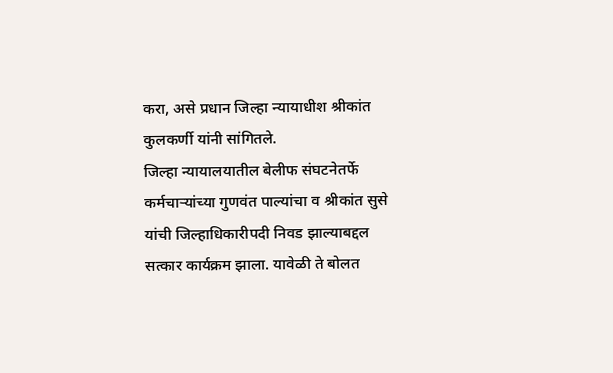करा, असे प्रधान जिल्हा न्यायाधीश श्रीकांत कुलकर्णी यांनी सांगितले.
जिल्हा न्यायालयातील बेलीफ संघटनेतर्फे कर्मचार्‍यांच्या गुणवंत पाल्यांचा व श्रीकांत सुसे यांची जिल्हाधिकारीपदी निवड झाल्याबद्दल सत्कार कार्यक्रम झाला. यावेळी ते बोलत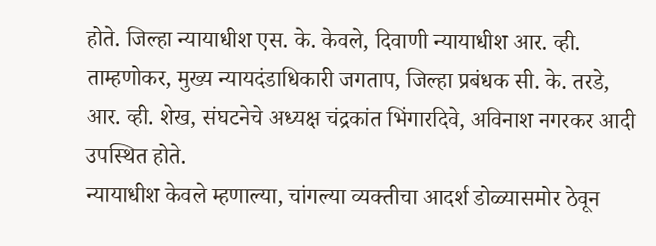होते. जिल्हा न्यायाधीश एस. के. केवले, दिवाणी न्यायाधीश आर. व्ही. ताम्हणोकर, मुख्य न्यायदंडाधिकारी जगताप, जिल्हा प्रबंधक सी. के. तरडे, आर. व्ही. शेख, संघटनेचे अध्यक्ष चंद्रकांत भिंगारदिवे, अविनाश नगरकर आदी उपस्थित होते.
न्यायाधीश केवले म्हणाल्या, चांगल्या व्यक्तीचा आदर्श डोळ्यासमोर ठेवून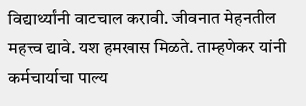विद्यार्थ्यांनी वाटचाल करावी. जीवनात मेहनतील महत्त्व द्यावे. यश हमखास मिळते. ताम्हणेकर यांनी कर्मचार्याचा पाल्य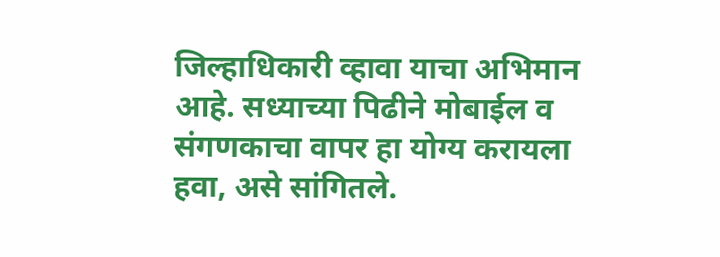जिल्हाधिकारी व्हावा याचा अभिमान आहे. सध्याच्या पिढीने मोबाईल व संगणकाचा वापर हा योग्य करायला हवा, असे सांगितले.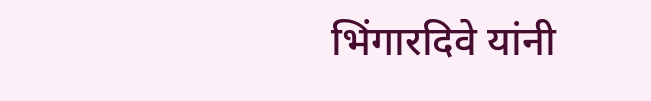भिंगारदिवे यांनी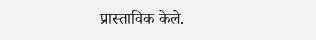प्रास्ताविक केले.